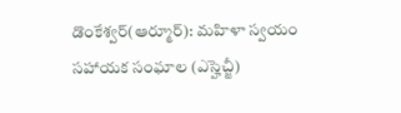డొంకేశ్వర్(ఆర్మూర్): మహిళా స్వయం సహాయక సంఘాల (ఎస్హెచ్జీ)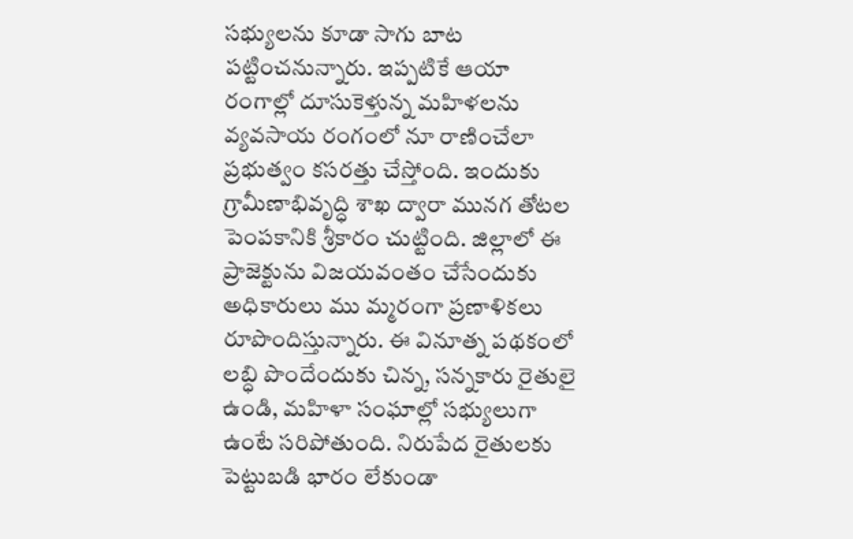సభ్యులను కూడా సాగు బాట పట్టించనున్నారు. ఇప్పటికే ఆయా రంగాల్లో దూసుకెళ్తున్న మహిళలను వ్యవసాయ రంగంలో నూ రాణించేలా ప్రభుత్వం కసరత్తు చేస్తోంది. ఇందుకు గ్రామీణాభివృద్ధి శాఖ ద్వారా మునగ తోటల పెంపకానికి శ్రీకారం చుట్టింది. జిల్లాలో ఈ ప్రాజెక్టును విజయవంతం చేసేందుకు అధికారులు ము మ్మరంగా ప్రణాళికలు రూపొందిస్తున్నారు. ఈ వినూత్న పథకంలో లబ్ధి పొందేందుకు చిన్న, సన్నకారు రైతులై ఉండి, మహిళా సంఘాల్లో సభ్యులుగా ఉంటే సరిపోతుంది. నిరుపేద రైతులకు పెట్టుబడి భారం లేకుండా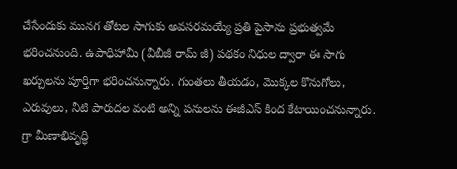చేసేందుకు మునగ తోటల సాగుకు అవసరమయ్యే ప్రతి పైసాను ప్రభుత్వమే భరించనుంది. ఉపాధిహామీ (వీబీజీ రామ్ జీ) పథకం నిధుల ద్వారా ఈ సాగు ఖర్చులను పూర్తిగా భరించనున్నారు. గుంతలు తీయడం, మొక్కల కొనుగోలు, ఎరువులు, నీటి పారుదల వంటి అన్ని పనులను ఈజీఎస్ కింద కేటాయించనున్నారు. గ్రా మీణాభివృద్ధి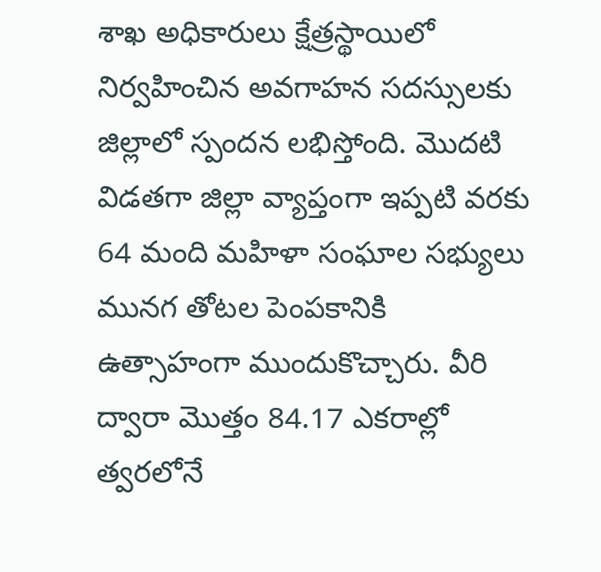శాఖ అధికారులు క్షేత్రస్థాయిలో నిర్వహించిన అవగాహన సదస్సులకు జిల్లాలో స్పందన లభిస్తోంది. మొదటి విడతగా జిల్లా వ్యాప్తంగా ఇప్పటి వరకు 64 మంది మహిళా సంఘాల సభ్యులు మునగ తోటల పెంపకానికి ఉత్సాహంగా ముందుకొచ్చారు. వీరి ద్వారా మొత్తం 84.17 ఎకరాల్లో త్వరలోనే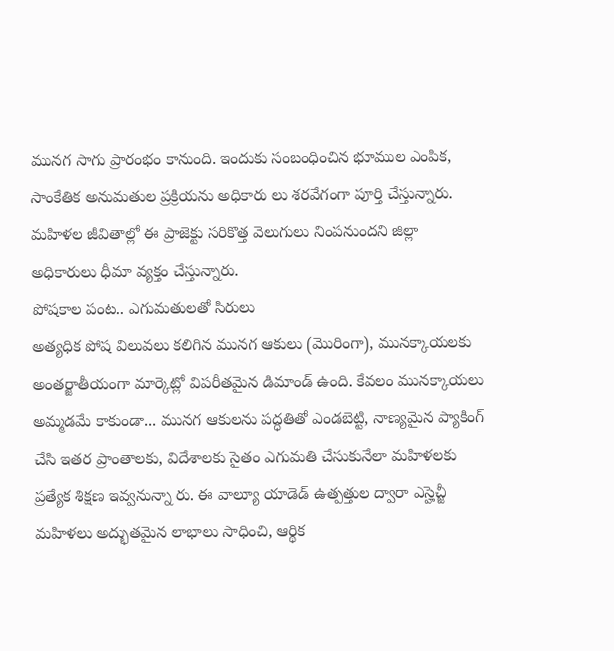మునగ సాగు ప్రారంభం కానుంది. ఇందుకు సంబంధించిన భూముల ఎంపిక, సాంకేతిక అనుమతుల ప్రక్రియను అధికారు లు శరవేగంగా పూర్తి చేస్తున్నారు. మహిళల జీవితాల్లో ఈ ప్రాజెక్టు సరికొత్త వెలుగులు నింపనుందని జిల్లా అధికారులు ధీమా వ్యక్తం చేస్తున్నారు.
పోషకాల పంట.. ఎగుమతులతో సిరులు
అత్యధిక పోష విలువలు కలిగిన మునగ ఆకులు (మొరింగా), మునక్కాయలకు అంతర్జాతీయంగా మార్కెట్లో విపరీతమైన డిమాండ్ ఉంది. కేవలం మునక్కాయలు అమ్మడమే కాకుండా... మునగ ఆకులను పద్ధతితో ఎండబెట్టి, నాణ్యమైన ప్యాకింగ్ చేసి ఇతర ప్రాంతాలకు, విదేశాలకు సైతం ఎగుమతి చేసుకునేలా మహిళలకు ప్రత్యేక శిక్షణ ఇవ్వనున్నా రు. ఈ వాల్యూ యాడెడ్ ఉత్పత్తుల ద్వారా ఎస్హెచ్జీ మహిళలు అద్భుతమైన లాభాలు సాధించి, ఆర్థిక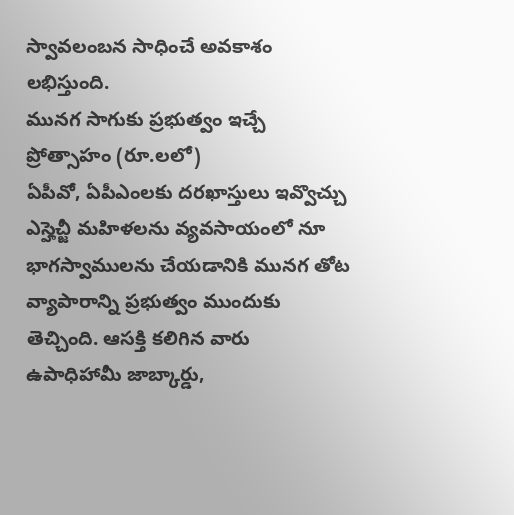స్వావలంబన సాధించే అవకాశం లభిస్తుంది.
మునగ సాగుకు ప్రభుత్వం ఇచ్చే ప్రోత్సాహం (రూ.లలో)
ఏపీవో, ఏపీఎంలకు దరఖాస్తులు ఇవ్వొచ్చు
ఎస్హెచ్జీ మహిళలను వ్యవసాయంలో నూ భాగస్వాములను చేయడానికి మునగ తోట వ్యాపారాన్ని ప్రభుత్వం ముందుకు తెచ్చింది. ఆసక్తి కలిగిన వారు ఉపాధిహామీ జాబ్కార్డు,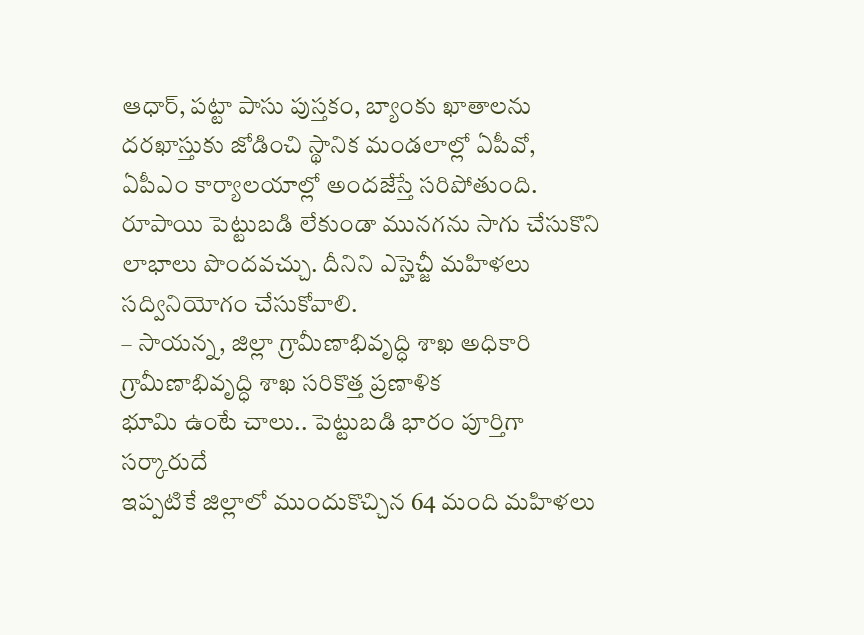ఆధార్, పట్టా పాసు పుస్తకం, బ్యాంకు ఖాతాలను దరఖాస్తుకు జోడించి స్థానిక మండలాల్లో ఏపీవో, ఏపీఎం కార్యాలయాల్లో అందజేస్తే సరిపోతుంది. రూపాయి పెట్టుబడి లేకుండా మునగను సాగు చేసుకొని లాభాలు పొందవచ్చు. దీనిని ఎస్హెచ్జీ మహిళలు సద్వినియోగం చేసుకోవాలి.
– సాయన్న, జిల్లా గ్రామీణాభివృద్ధి శాఖ అధికారి
గ్రామీణాభివృద్ధి శాఖ సరికొత్త ప్రణాళిక
భూమి ఉంటే చాలు.. పెట్టుబడి భారం పూర్తిగా సర్కారుదే
ఇప్పటికే జిల్లాలో ముందుకొచ్చిన 64 మంది మహిళలు